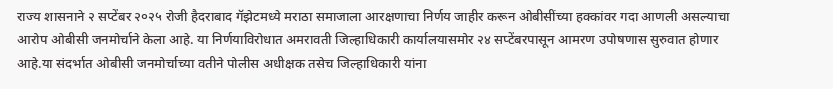राज्य शासनाने २ सप्टेंबर २०२५ रोजी हैदराबाद गॅझेटमध्ये मराठा समाजाला आरक्षणाचा निर्णय जाहीर करून ओबीसींच्या हक्कांवर गदा आणली असल्याचा आरोप ओबीसी जनमोर्चाने केला आहे. या निर्णयाविरोधात अमरावती जिल्हाधिकारी कार्यालयासमोर २४ सप्टेंबरपासून आमरण उपोषणास सुरुवात होणार आहे.या संदर्भात ओबीसी जनमोर्चाच्या वतीने पोलीस अधीक्षक तसेच जिल्हाधिकारी यांना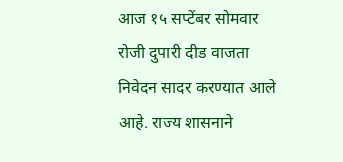आज १५ सप्टेंबर सोमवार रोजी दुपारी दीड वाजता निवेदन सादर करण्यात आले आहे. राज्य शासनाने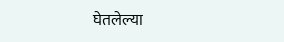घेतलेल्या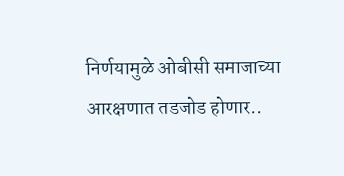निर्णयामुळे ओबीसी समाजाच्या आरक्षणात तडजोड होणार..